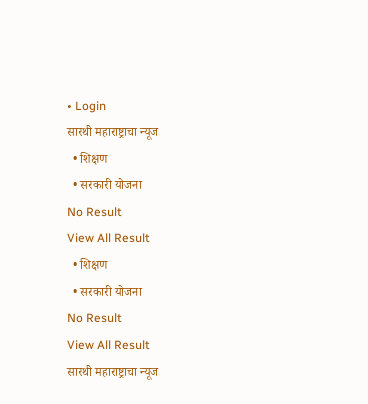• Login
सारथी महाराष्ट्राचा न्यूज
  • शिक्षण
  • सरकारी योजना
No Result
View All Result
  • शिक्षण
  • सरकारी योजना
No Result
View All Result
सारथी महाराष्ट्राचा न्यूज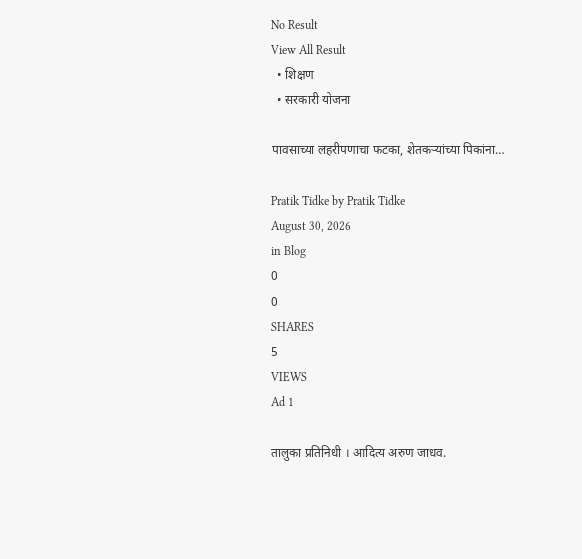No Result
View All Result
  • शिक्षण
  • सरकारी योजना

पावसाच्या लहरीपणाचा फटका, शेतकऱ्यांच्या पिकांना…

Pratik Tidke by Pratik Tidke
August 30, 2026
in Blog
0
0
SHARES
5
VIEWS
Ad 1

तालुका प्रतिनिधी । आदित्य अरुण जाधव.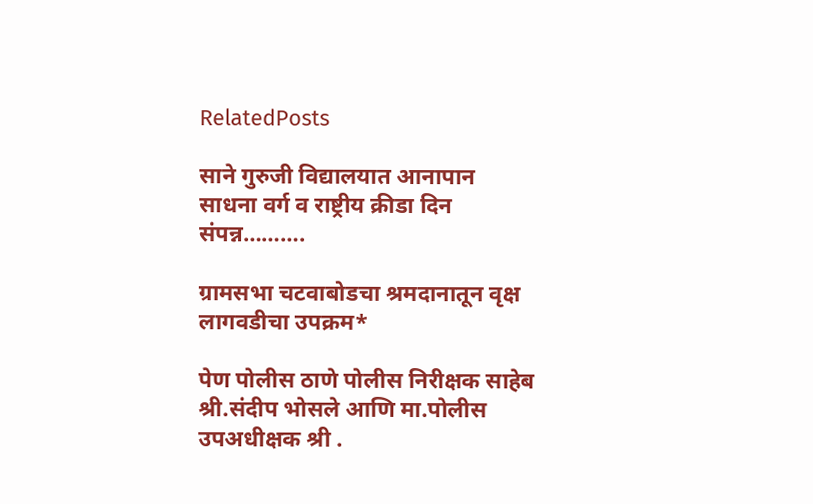RelatedPosts

साने गुरुजी विद्यालयात आनापान साधना वर्ग व राष्ट्रीय क्रीडा दिन संपन्न……….

ग्रामसभा चटवाबोडचा श्रमदानातून वृक्ष लागवडीचा उपक्रम*

पेण पोलीस ठाणे पोलीस निरीक्षक साहेब श्री.संदीप भोसले आणि मा.पोलीस उपअधीक्षक श्री .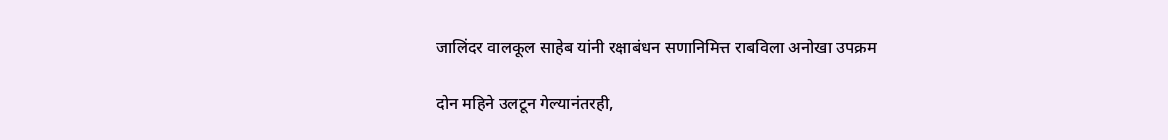जालिंदर वालकूल साहेब यांनी रक्षाबंधन सणानिमित्त राबविला अनोखा उपक्रम

दोन महिने उलटून गेल्यानंतरही,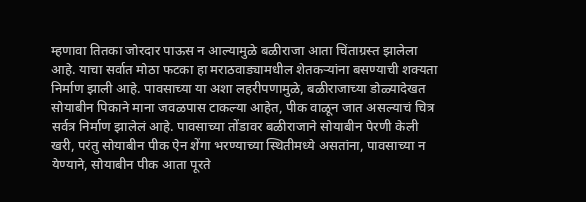म्हणावा तितका जोरदार पाऊस न आल्यामुळे बळीराजा आता चिंताग्रस्त झालेला आहे. याचा सर्वात मोठा फटका हा मराठवाड्यामधील शेतकऱ्यांना बसण्याची शक्यता निर्माण झाली आहे. पावसाच्या या अशा लहरीपणामुळे, बळीराजाच्या डोळ्यादेखत सोयाबीन पिकाने माना जवळपास टाकल्या आहेत, पीक वाळून जात असल्याचं चित्र सर्वत्र निर्माण झालेलं आहे. पावसाच्या तोंडावर बळीराजाने सोयाबीन पेरणी केली खरी, परंतु सोयाबीन पीक ऐन शेंगा भरण्याच्या स्थितीमध्ये असतांना, पावसाच्या न येण्याने, सोयाबीन पीक आता पूरते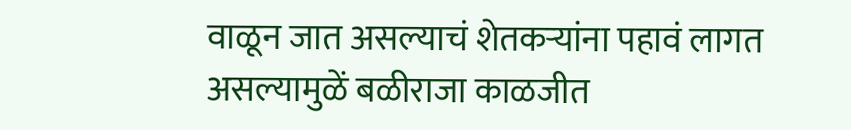वाळून जात असल्याचं शेतकऱ्यांना पहावं लागत असल्यामुळें बळीराजा काळजीत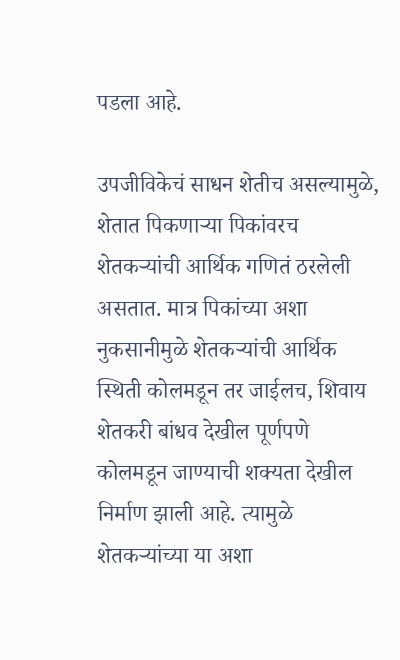पडला आहे.

उपजीविकेचं साधन शेतीच असल्यामुळे, शेतात पिकणाऱ्या पिकांवरच शेतकऱ्यांची आर्थिक गणितं ठरलेली असतात. मात्र पिकांच्या अशा नुकसानीमुळे शेतकऱ्यांची आर्थिक स्थिती कोलमडून तर जाईलच, शिवाय शेतकरी बांधव देखील पूर्णपणे कोलमडून जाण्याची शक्यता देखील निर्माण झाली आहे. त्यामुळे शेतकऱ्यांच्या या अशा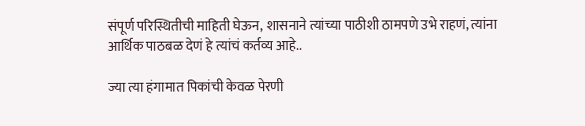संपूर्ण परिस्थितीची माहिती घेऊन, शासनाने त्यांच्या पाठीशी ठामपणे उभे राहणं, त्यांना आर्थिक पाठबळ देणं हे त्यांचं कर्तव्य आहे..

ज्या त्या हंगामात पिकांची केवळ पेरणी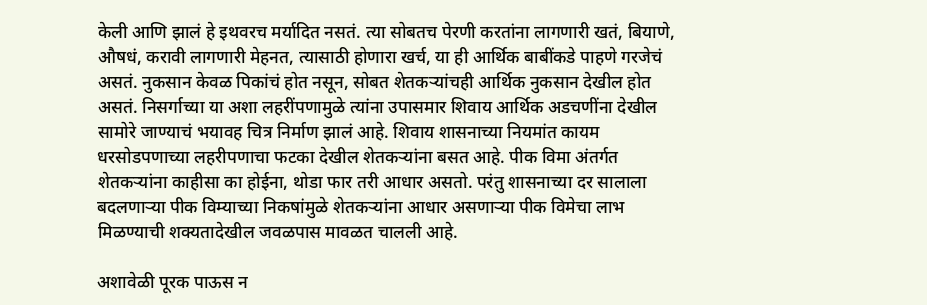केली आणि झालं हे इथवरच मर्यादित नसतं. त्या सोबतच पेरणी करतांना लागणारी खतं, बियाणे, औषधं, करावी लागणारी मेहनत, त्यासाठी होणारा खर्च, या ही आर्थिक बाबींकडे पाहणे गरजेचं असतं. नुकसान केवळ पिकांचं होत नसून, सोबत शेतकऱ्यांचही आर्थिक नुकसान देखील होत असतं. निसर्गाच्या या अशा लहरींपणामुळे त्यांना उपासमार शिवाय आर्थिक अडचणींना देखील सामोरे जाण्याचं भयावह चित्र निर्माण झालं आहे. शिवाय शासनाच्या नियमांत कायम धरसोडपणाच्या लहरीपणाचा फटका देखील शेतकऱ्यांना बसत आहे. पीक विमा अंतर्गत शेतकऱ्यांना काहीसा का होईना, थोडा फार तरी आधार असतो. परंतु शासनाच्या दर सालाला बदलणाऱ्या पीक विम्याच्या निकषांमुळे शेतकऱ्यांना आधार असणाऱ्या पीक विमेचा लाभ मिळण्याची शक्यतादेखील जवळपास मावळत चालली आहे.

अशावेळी पूरक पाऊस न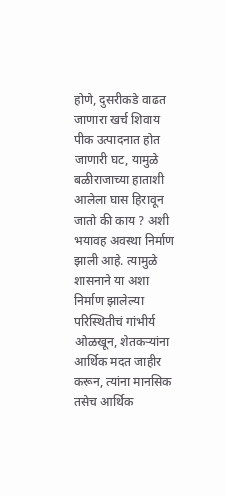होणे, दुसरीकडे वाढत जाणारा खर्च शिवाय पीक उत्पादनात होत जाणारी घट, यामुळे बळीराजाच्या हाताशी आलेला घास हिरावून जातो की काय ? अशी भयावह अवस्था निर्माण झाली आहे. त्यामुळे शासनाने या अशा निर्माण झालेल्या परिस्थितीचं गांभीर्य ओळखून, शेतकऱ्यांना आर्थिक मदत जाहीर करून, त्यांना मानसिक तसेच आर्थिक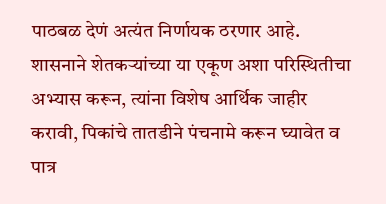पाठबळ देणं अत्यंत निर्णायक ठरणार आहे. शासनाने शेतकऱ्यांच्या या एकूण अशा परिस्थितीचा अभ्यास करून, त्यांना विशेष आर्थिक जाहीर करावी, पिकांचे तातडीने पंचनामे करून घ्यावेत व पात्र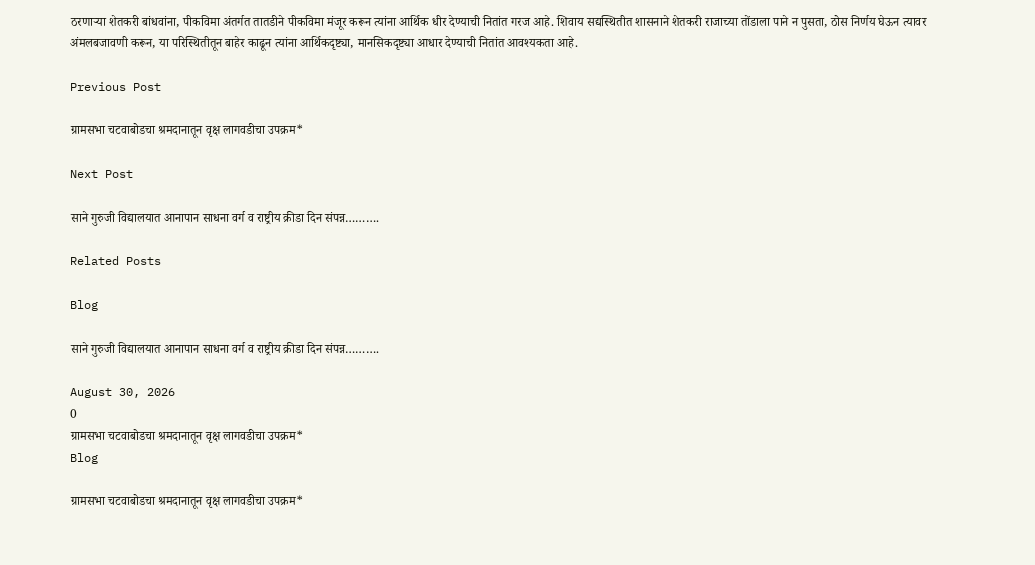ठरणाऱ्या शेतकरी बांधवांना, पीकविमा अंतर्गत तातडीने पीकविमा मंजूर करून त्यांना आर्थिक धीर देण्याची नितांत गरज आहे. शिवाय सद्यस्थितीत शासनाने शेतकरी राजाच्या तोंडाला पाने न पुसता, ठोस निर्णय घेऊन त्यावर अंमलबजावणी करून, या परिस्थितीतून बाहेर काढून त्यांना आर्थिकदृष्ट्या, मानसिकदृष्ट्या आधार देण्याची नितांत आवश्यकता आहे.

Previous Post

ग्रामसभा चटवाबोडचा श्रमदानातून वृक्ष लागवडीचा उपक्रम*

Next Post

साने गुरुजी विद्यालयात आनापान साधना वर्ग व राष्ट्रीय क्रीडा दिन संपन्न……….

Related Posts

Blog

साने गुरुजी विद्यालयात आनापान साधना वर्ग व राष्ट्रीय क्रीडा दिन संपन्न……….

August 30, 2026
0
ग्रामसभा चटवाबोडचा श्रमदानातून वृक्ष लागवडीचा उपक्रम*
Blog

ग्रामसभा चटवाबोडचा श्रमदानातून वृक्ष लागवडीचा उपक्रम*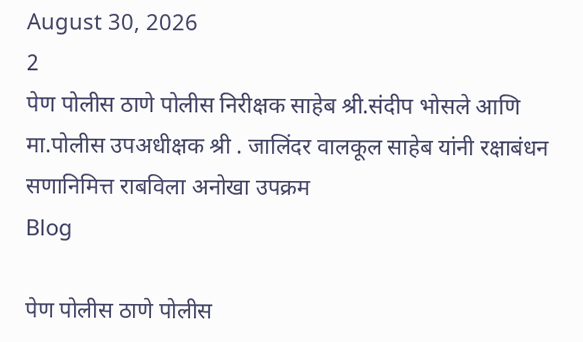August 30, 2026
2
पेण पोलीस ठाणे पोलीस निरीक्षक साहेब श्री.संदीप भोसले आणि मा.पोलीस उपअधीक्षक श्री . जालिंदर वालकूल साहेब यांनी रक्षाबंधन सणानिमित्त राबविला अनोखा उपक्रम
Blog

पेण पोलीस ठाणे पोलीस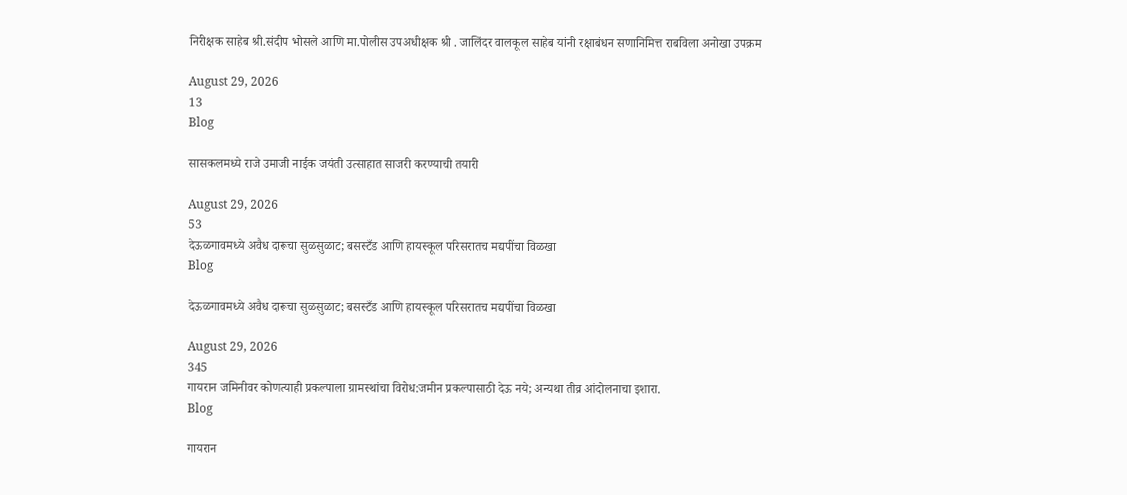निरीक्षक साहेब श्री.संदीप भोसले आणि मा.पोलीस उपअधीक्षक श्री . जालिंदर वालकूल साहेब यांनी रक्षाबंधन सणानिमित्त राबविला अनोखा उपक्रम

August 29, 2026
13
Blog

सासकलमध्ये राजे उमाजी नाईक जयंती उत्साहात साजरी करण्याची तयारी

August 29, 2026
53
देऊळगावमध्ये अवैध दारूचा सुळसुळाट; बसस्टँड आणि हायस्कूल परिसरातच मद्यपींचा विळखा
Blog

देऊळगावमध्ये अवैध दारूचा सुळसुळाट; बसस्टँड आणि हायस्कूल परिसरातच मद्यपींचा विळखा

August 29, 2026
345
गायरान जमिनीवर कोणत्याही प्रकल्पाला ग्रामस्थांचा विरोध:जमीन प्रकल्पासाठी देऊ नये; अन्यथा तीव्र आंदोलनाचा इशारा.
Blog

गायरान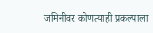जमिनीवर कोणत्याही प्रकल्पाला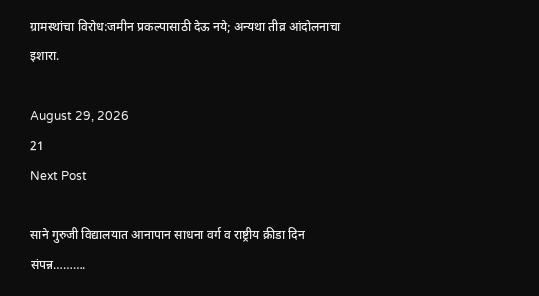ग्रामस्थांचा विरोध:जमीन प्रकल्पासाठी देऊ नये; अन्यथा तीव्र आंदोलनाचा इशारा.

August 29, 2026
21
Next Post

साने गुरुजी विद्यालयात आनापान साधना वर्ग व राष्ट्रीय क्रीडा दिन संपन्न……….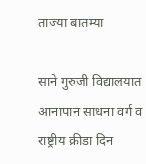ताज्या बातम्या

साने गुरुजी विद्यालयात आनापान साधना वर्ग व राष्ट्रीय क्रीडा दिन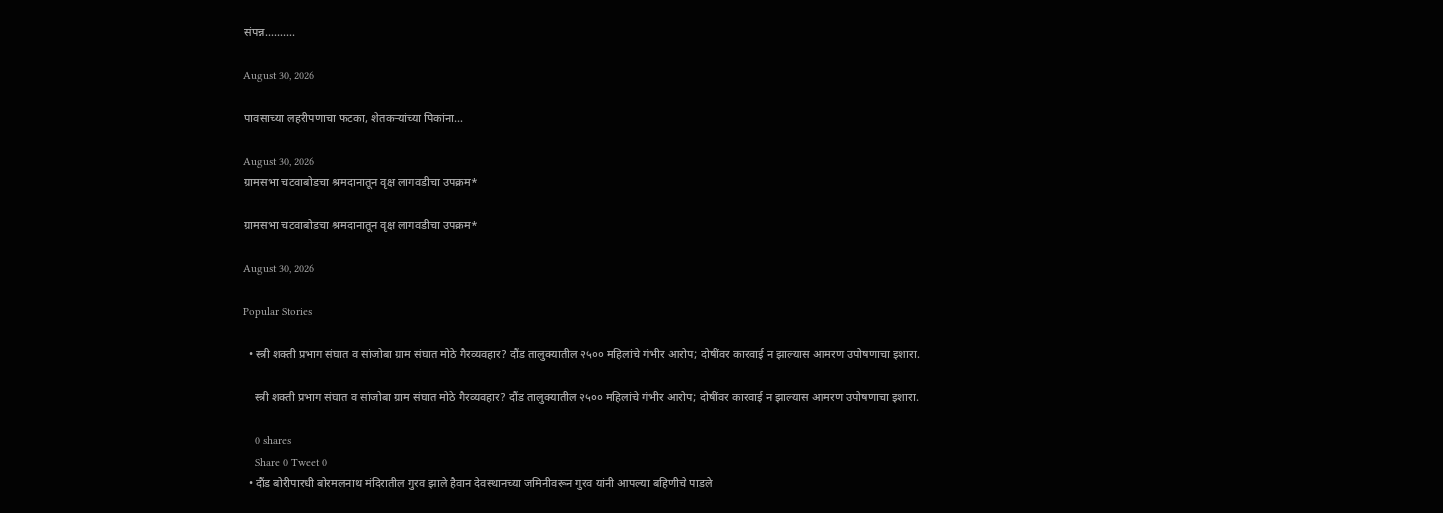संपन्न……….

August 30, 2026

पावसाच्या लहरीपणाचा फटका, शेतकऱ्यांच्या पिकांना…

August 30, 2026
ग्रामसभा चटवाबोडचा श्रमदानातून वृक्ष लागवडीचा उपक्रम*

ग्रामसभा चटवाबोडचा श्रमदानातून वृक्ष लागवडीचा उपक्रम*

August 30, 2026

Popular Stories

  • स्त्री शक्ती प्रभाग संघात व सांजोबा ग्राम संघात मोठे गैरव्यवहार? दौंड तालुक्यातील २५०० महिलांचे गंभीर आरोप; दोषींवर कारवाई न झाल्यास आमरण उपोषणाचा इशारा.

    स्त्री शक्ती प्रभाग संघात व सांजोबा ग्राम संघात मोठे गैरव्यवहार? दौंड तालुक्यातील २५०० महिलांचे गंभीर आरोप; दोषींवर कारवाई न झाल्यास आमरण उपोषणाचा इशारा.

    0 shares
    Share 0 Tweet 0
  • दौंड बोरीपारधी बोरमलनाथ मंदिरातील गुरव झाले हैवान देवस्थानच्या जमिनीवरून गुरव यांनी आपल्या बहिणीचे पाडले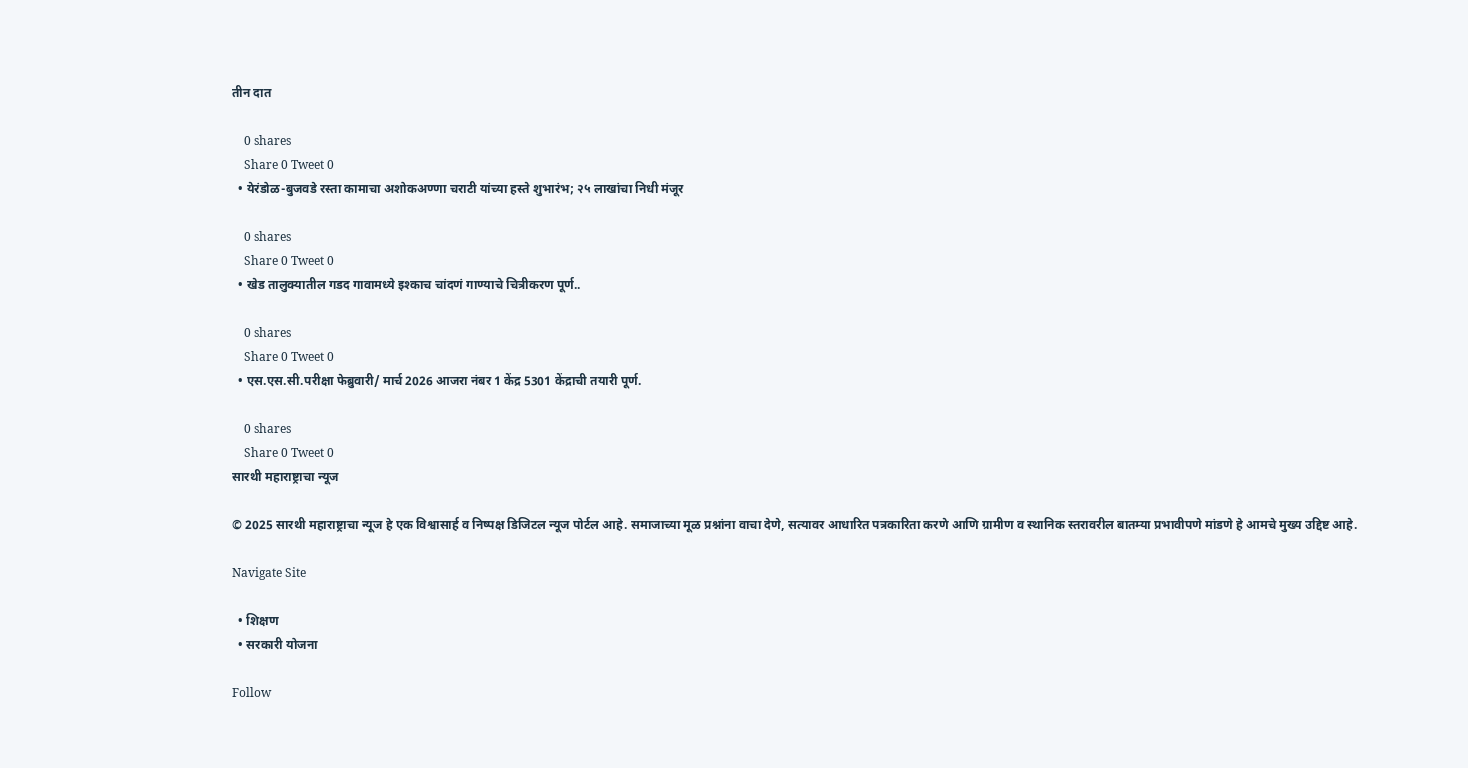तीन दात

    0 shares
    Share 0 Tweet 0
  • येरंडोळ-बुजवडे रस्ता कामाचा अशोकअण्णा चराटी यांच्या हस्ते शुभारंभ; २५ लाखांचा निधी मंजूर

    0 shares
    Share 0 Tweet 0
  • खेड तालुक्यातील गडद गावामध्ये इश्काच चांदणं गाण्याचे चित्रीकरण पूर्ण..

    0 shares
    Share 0 Tweet 0
  • एस.एस.सी.परीक्षा फेब्रुवारी/ मार्च 2026 आजरा नंबर 1 केंद्र 5301 केंद्राची तयारी पूर्ण.

    0 shares
    Share 0 Tweet 0
सारथी महाराष्ट्राचा न्यूज

© 2025 सारथी महाराष्ट्राचा न्यूज हे एक विश्वासार्ह व निष्पक्ष डिजिटल न्यूज पोर्टल आहे. समाजाच्या मूळ प्रश्नांना वाचा देणे, सत्यावर आधारित पत्रकारिता करणे आणि ग्रामीण व स्थानिक स्तरावरील बातम्या प्रभावीपणे मांडणे हे आमचे मुख्य उद्दिष्ट आहे.

Navigate Site

  • शिक्षण
  • सरकारी योजना

Follow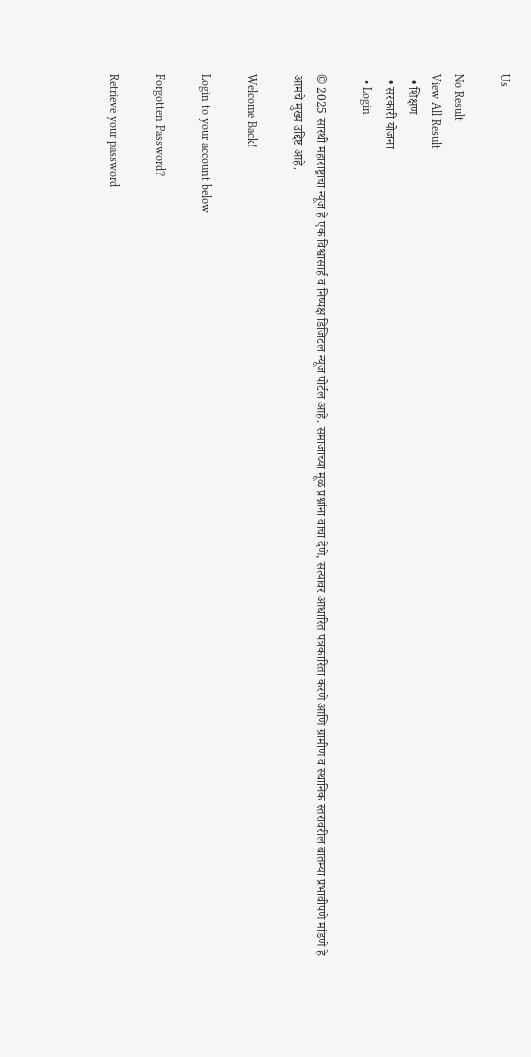Us

No Result
View All Result
  • शिक्षण
  • सरकारी योजना
  • Login

© 2025 सारथी महाराष्ट्राचा न्यूज हे एक विश्वासार्ह व निष्पक्ष डिजिटल न्यूज पोर्टल आहे. समाजाच्या मूळ प्रश्नांना वाचा देणे, सत्यावर आधारित पत्रकारिता करणे आणि ग्रामीण व स्थानिक स्तरावरील बातम्या प्रभावीपणे मांडणे हे आमचे मुख्य उद्दिष्ट आहे.

Welcome Back!

Login to your account below

Forgotten Password?

Retrieve your password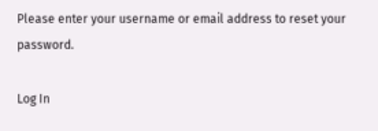Please enter your username or email address to reset your password.

Log In